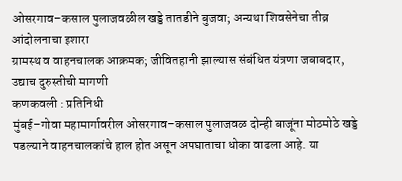ओसरगाव–कसाल पुलाजवळील खड्डे तातडीने बुजवा; अन्यथा शिवसेनेचा तीव्र आंदोलनाचा इशारा
ग्रामस्थ व वाहनचालक आक्रमक; जीवितहानी झाल्यास संबंधित यंत्रणा जबाबदार, उद्याच दुरुस्तीची मागणी
कणकवली : प्रतिनिधी
मुंबई–गोवा महामार्गावरील ओसरगाव–कसाल पुलाजवळ दोन्ही बाजूंना मोठमोठे खड्डे पडल्याने वाहनचालकांचे हाल होत असून अपघाताचा धोका वाढला आहे. या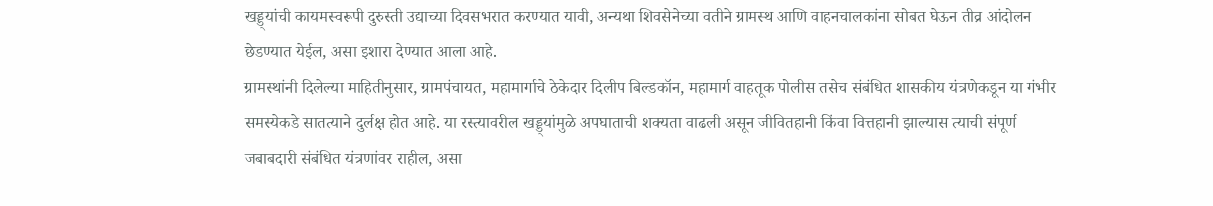खड्ड्यांची कायमस्वरूपी दुरुस्ती उद्याच्या दिवसभरात करण्यात यावी, अन्यथा शिवसेनेच्या वतीने ग्रामस्थ आणि वाहनचालकांना सोबत घेऊन तीव्र आंदोलन छेडण्यात येईल, असा इशारा देण्यात आला आहे.
ग्रामस्थांनी दिलेल्या माहितीनुसार, ग्रामपंचायत, महामार्गाचे ठेकेदार दिलीप बिल्डकॉन, महामार्ग वाहतूक पोलीस तसेच संबंधित शासकीय यंत्रणेकडून या गंभीर समस्येकडे सातत्याने दुर्लक्ष होत आहे. या रस्त्यावरील खड्ड्यांमुळे अपघाताची शक्यता वाढली असून जीवितहानी किंवा वित्तहानी झाल्यास त्याची संपूर्ण जबाबदारी संबंधित यंत्रणांवर राहील, असा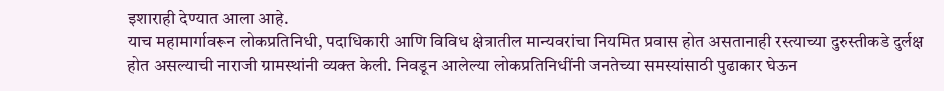इशाराही देण्यात आला आहे.
याच महामार्गावरून लोकप्रतिनिधी, पदाधिकारी आणि विविध क्षेत्रातील मान्यवरांचा नियमित प्रवास होत असतानाही रस्त्याच्या दुरुस्तीकडे दुर्लक्ष होत असल्याची नाराजी ग्रामस्थांनी व्यक्त केली. निवडून आलेल्या लोकप्रतिनिधींनी जनतेच्या समस्यांसाठी पुढाकार घेऊन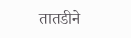तातडीने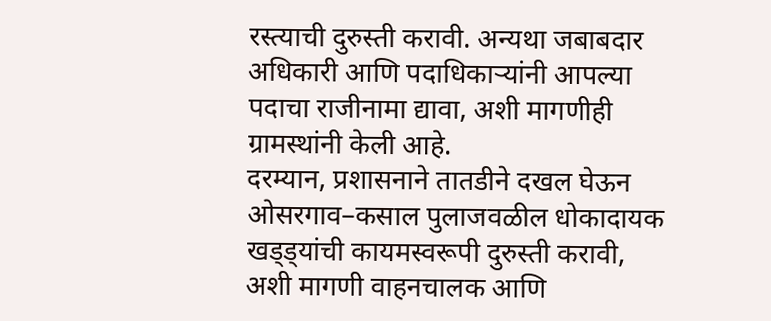रस्त्याची दुरुस्ती करावी. अन्यथा जबाबदार अधिकारी आणि पदाधिकाऱ्यांनी आपल्या पदाचा राजीनामा द्यावा, अशी मागणीही ग्रामस्थांनी केली आहे.
दरम्यान, प्रशासनाने तातडीने दखल घेऊन ओसरगाव–कसाल पुलाजवळील धोकादायक खड्ड्यांची कायमस्वरूपी दुरुस्ती करावी, अशी मागणी वाहनचालक आणि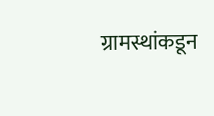ग्रामस्थांकडून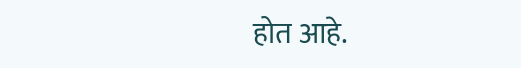होत आहे.